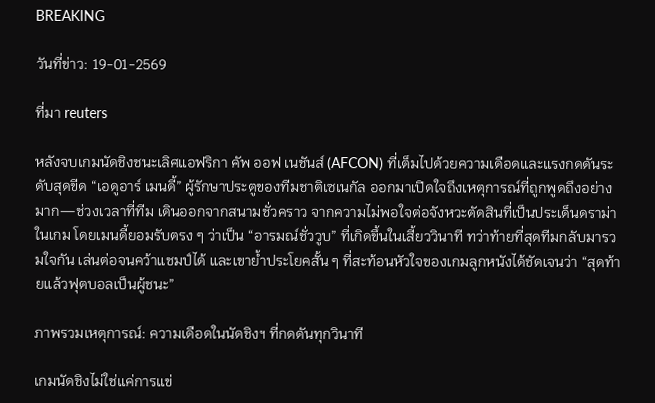BREAKING

วันที่ข่าว: 19-01-2569

ที่มา reuters

หลังจบเกมนัดชิงชนะเลิศแอฟริกา คัพ ออฟ เนชันส์ (AFCON) ที่เต็มไปด้วยความเดือดและแรงกดดันระดับสุดขีด “เอดูอาร์ เมนดี้” ผู้รักษาประตูของทีมชาติเซเนกัล ออกมาเปิดใจถึงเหตุการณ์ที่ถูกพูดถึงอย่างมาก—ช่วงเวลาที่ทีม เดินออกจากสนามชั่วคราว จากความไม่พอใจต่อจังหวะตัดสินที่เป็นประเด็นดราม่าในเกม โดยเมนดี้ยอมรับตรง ๆ ว่าเป็น “อารมณ์ชั่ววูบ” ที่เกิดขึ้นในเสี้ยววินาที ทว่าท้ายที่สุดทีมกลับมารวมใจกัน เล่นต่อจนคว้าแชมป์ได้ และเขาย้ำประโยคสั้น ๆ ที่สะท้อนหัวใจของเกมลูกหนังได้ชัดเจนว่า “สุดท้ายแล้วฟุตบอลเป็นผู้ชนะ”

ภาพรวมเหตุการณ์: ความเดือดในนัดชิงฯ ที่กดดันทุกวินาที

เกมนัดชิงไม่ใช่แค่การแข่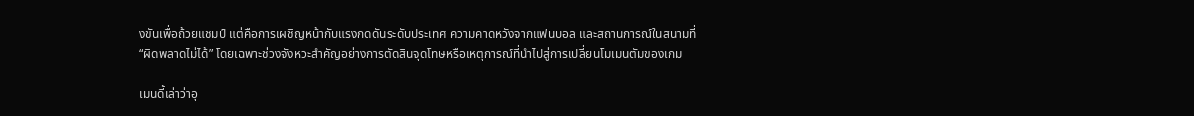งขันเพื่อถ้วยแชมป์ แต่คือการเผชิญหน้ากับแรงกดดันระดับประเทศ ความคาดหวังจากแฟนบอล และสถานการณ์ในสนามที่ “ผิดพลาดไม่ได้” โดยเฉพาะช่วงจังหวะสำคัญอย่างการตัดสินจุดโทษหรือเหตุการณ์ที่นำไปสู่การเปลี่ยนโมเมนตัมของเกม

เมนดี้เล่าว่าอุ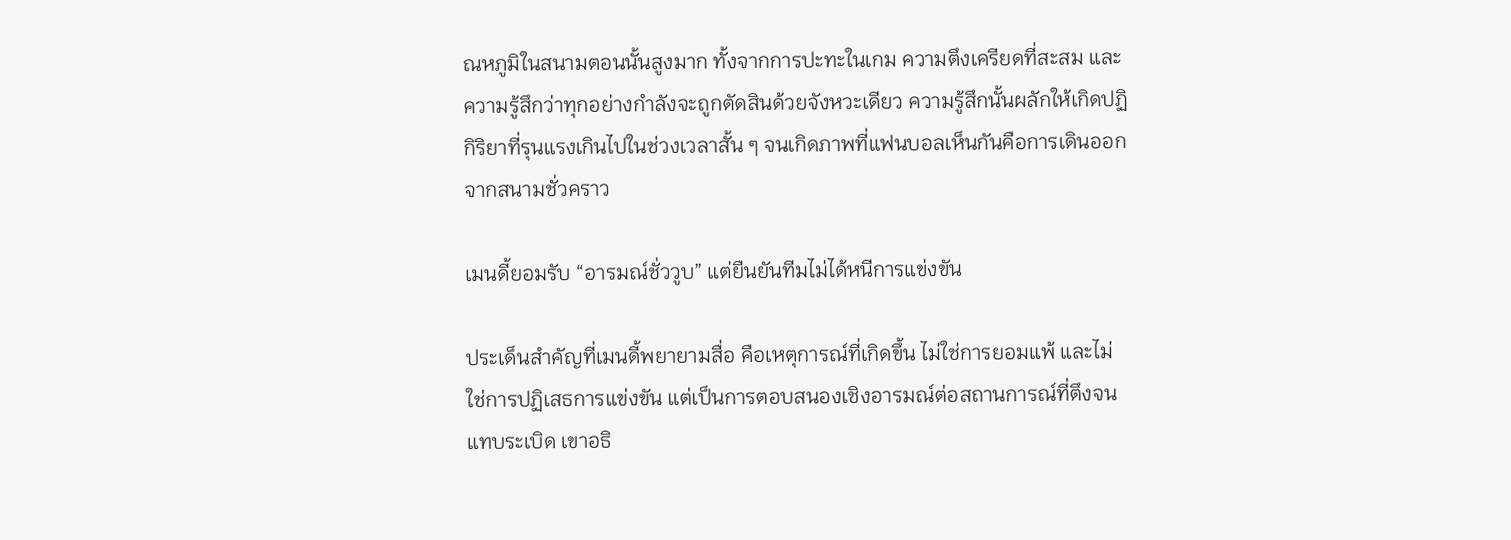ณหภูมิในสนามตอนนั้นสูงมาก ทั้งจากการปะทะในเกม ความตึงเครียดที่สะสม และความรู้สึกว่าทุกอย่างกำลังจะถูกตัดสินด้วยจังหวะเดียว ความรู้สึกนั้นผลักให้เกิดปฏิกิริยาที่รุนแรงเกินไปในช่วงเวลาสั้น ๆ จนเกิดภาพที่แฟนบอลเห็นกันคือการเดินออกจากสนามชั่วคราว

เมนดี้ยอมรับ “อารมณ์ชั่ววูบ” แต่ยืนยันทีมไม่ได้หนีการแข่งขัน

ประเด็นสำคัญที่เมนดี้พยายามสื่อ คือเหตุการณ์ที่เกิดขึ้น ไม่ใช่การยอมแพ้ และไม่ใช่การปฏิเสธการแข่งขัน แต่เป็นการตอบสนองเชิงอารมณ์ต่อสถานการณ์ที่ตึงจนแทบระเบิด เขาอธิ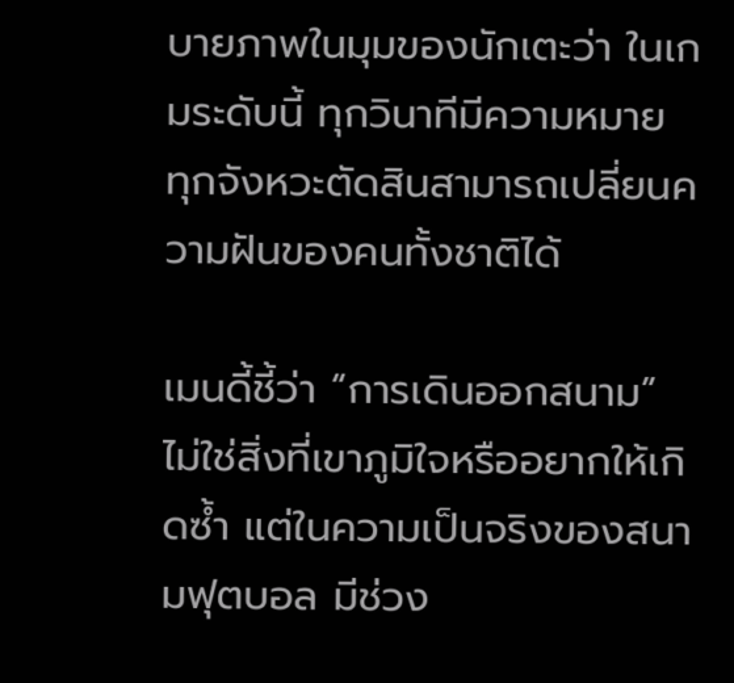บายภาพในมุมของนักเตะว่า ในเกมระดับนี้ ทุกวินาทีมีความหมาย ทุกจังหวะตัดสินสามารถเปลี่ยนความฝันของคนทั้งชาติได้

เมนดี้ชี้ว่า “การเดินออกสนาม” ไม่ใช่สิ่งที่เขาภูมิใจหรืออยากให้เกิดซ้ำ แต่ในความเป็นจริงของสนามฟุตบอล มีช่วง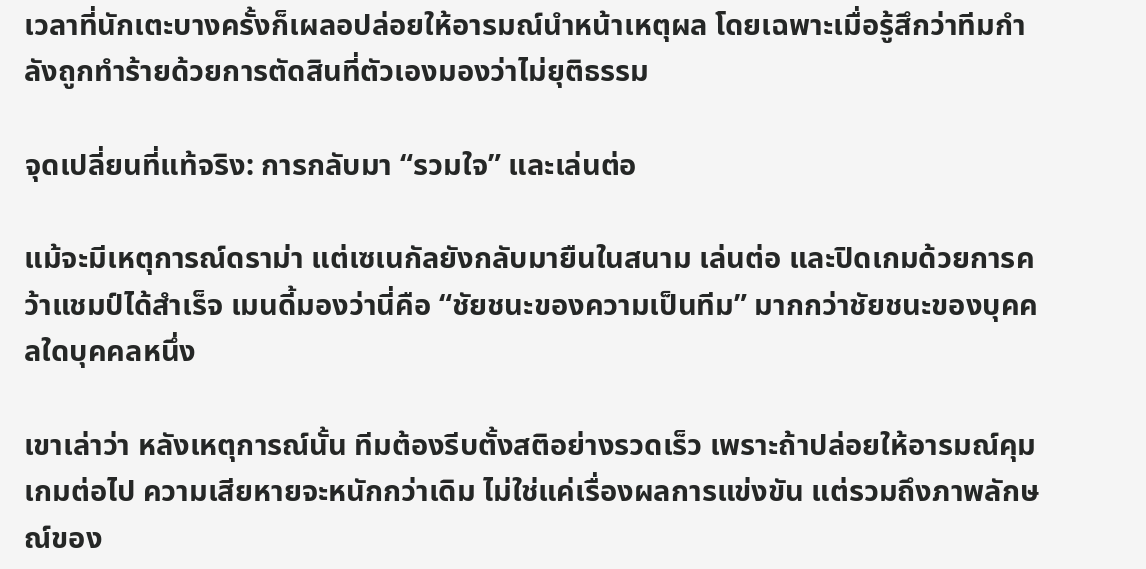เวลาที่นักเตะบางครั้งก็เผลอปล่อยให้อารมณ์นำหน้าเหตุผล โดยเฉพาะเมื่อรู้สึกว่าทีมกำลังถูกทำร้ายด้วยการตัดสินที่ตัวเองมองว่าไม่ยุติธรรม

จุดเปลี่ยนที่แท้จริง: การกลับมา “รวมใจ” และเล่นต่อ

แม้จะมีเหตุการณ์ดราม่า แต่เซเนกัลยังกลับมายืนในสนาม เล่นต่อ และปิดเกมด้วยการคว้าแชมป์ได้สำเร็จ เมนดี้มองว่านี่คือ “ชัยชนะของความเป็นทีม” มากกว่าชัยชนะของบุคคลใดบุคคลหนึ่ง

เขาเล่าว่า หลังเหตุการณ์นั้น ทีมต้องรีบตั้งสติอย่างรวดเร็ว เพราะถ้าปล่อยให้อารมณ์คุมเกมต่อไป ความเสียหายจะหนักกว่าเดิม ไม่ใช่แค่เรื่องผลการแข่งขัน แต่รวมถึงภาพลักษณ์ของ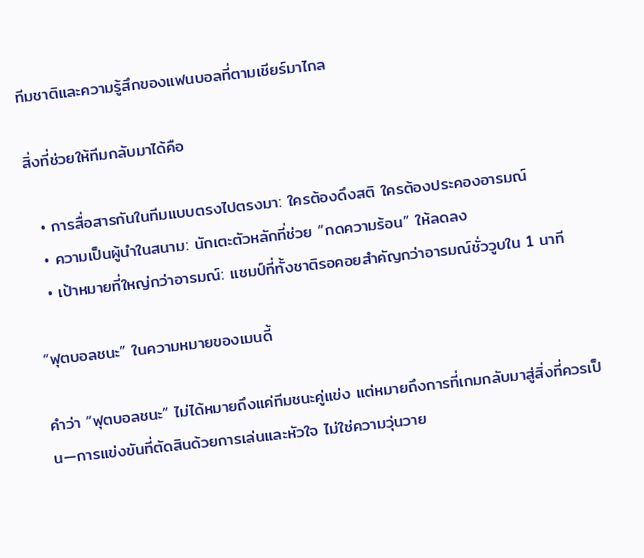ทีมชาติและความรู้สึกของแฟนบอลที่ตามเชียร์มาไกล

สิ่งที่ช่วยให้ทีมกลับมาได้คือ

  • การสื่อสารกันในทีมแบบตรงไปตรงมา: ใครต้องดึงสติ ใครต้องประคองอารมณ์
  • ความเป็นผู้นำในสนาม: นักเตะตัวหลักที่ช่วย “กดความร้อน” ให้ลดลง
  • เป้าหมายที่ใหญ่กว่าอารมณ์: แชมป์ที่ทั้งชาติรอคอยสำคัญกว่าอารมณ์ชั่ววูบใน 1 นาที

“ฟุตบอลชนะ” ในความหมายของเมนดี้

คำว่า “ฟุตบอลชนะ” ไม่ได้หมายถึงแค่ทีมชนะคู่แข่ง แต่หมายถึงการที่เกมกลับมาสู่สิ่งที่ควรเป็น—การแข่งขันที่ตัดสินด้วยการเล่นและหัวใจ ไม่ใช่ความวุ่นวาย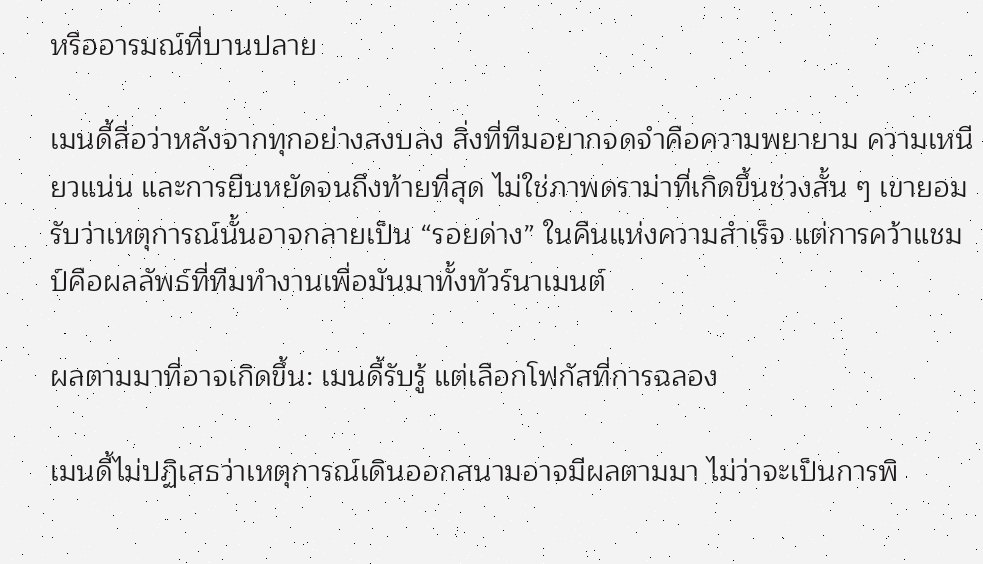หรืออารมณ์ที่บานปลาย

เมนดี้สื่อว่าหลังจากทุกอย่างสงบลง สิ่งที่ทีมอยากจดจำคือความพยายาม ความเหนียวแน่น และการยืนหยัดจนถึงท้ายที่สุด ไม่ใช่ภาพดราม่าที่เกิดขึ้นช่วงสั้น ๆ เขายอมรับว่าเหตุการณ์นั้นอาจกลายเป็น “รอยด่าง” ในคืนแห่งความสำเร็จ แต่การคว้าแชมป์คือผลลัพธ์ที่ทีมทำงานเพื่อมันมาทั้งทัวร์นาเมนต์

ผลตามมาที่อาจเกิดขึ้น: เมนดี้รับรู้ แต่เลือกโฟกัสที่การฉลอง

เมนดี้ไม่ปฏิเสธว่าเหตุการณ์เดินออกสนามอาจมีผลตามมา ไม่ว่าจะเป็นการพิ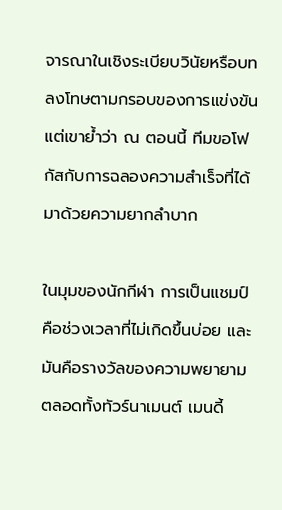จารณาในเชิงระเบียบวินัยหรือบทลงโทษตามกรอบของการแข่งขัน แต่เขาย้ำว่า ณ ตอนนี้ ทีมขอโฟกัสกับการฉลองความสำเร็จที่ได้มาด้วยความยากลำบาก

ในมุมของนักกีฬา การเป็นแชมป์คือช่วงเวลาที่ไม่เกิดขึ้นบ่อย และมันคือรางวัลของความพยายามตลอดทั้งทัวร์นาเมนต์ เมนดี้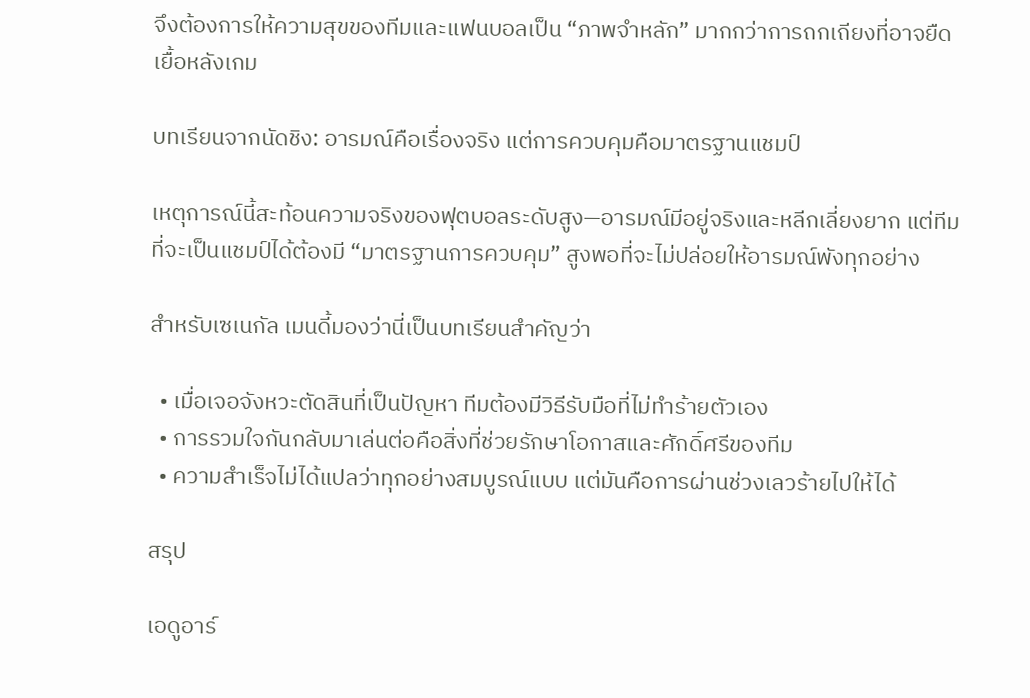จึงต้องการให้ความสุขของทีมและแฟนบอลเป็น “ภาพจำหลัก” มากกว่าการถกเถียงที่อาจยืดเยื้อหลังเกม

บทเรียนจากนัดชิง: อารมณ์คือเรื่องจริง แต่การควบคุมคือมาตรฐานแชมป์

เหตุการณ์นี้สะท้อนความจริงของฟุตบอลระดับสูง—อารมณ์มีอยู่จริงและหลีกเลี่ยงยาก แต่ทีมที่จะเป็นแชมป์ได้ต้องมี “มาตรฐานการควบคุม” สูงพอที่จะไม่ปล่อยให้อารมณ์พังทุกอย่าง

สำหรับเซเนกัล เมนดี้มองว่านี่เป็นบทเรียนสำคัญว่า

  • เมื่อเจอจังหวะตัดสินที่เป็นปัญหา ทีมต้องมีวิธีรับมือที่ไม่ทำร้ายตัวเอง
  • การรวมใจกันกลับมาเล่นต่อคือสิ่งที่ช่วยรักษาโอกาสและศักดิ์ศรีของทีม
  • ความสำเร็จไม่ได้แปลว่าทุกอย่างสมบูรณ์แบบ แต่มันคือการผ่านช่วงเลวร้ายไปให้ได้

สรุป

เอดูอาร์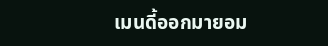เมนดี้ออกมายอม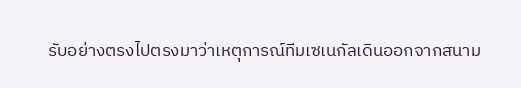รับอย่างตรงไปตรงมาว่าเหตุการณ์ทีมเซเนกัลเดินออกจากสนาม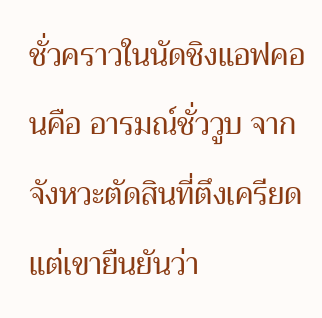ชั่วคราวในนัดชิงแอฟคอนคือ อารมณ์ชั่ววูบ จากจังหวะตัดสินที่ตึงเครียด แต่เขายืนยันว่า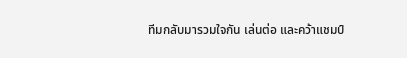ทีมกลับมารวมใจกัน เล่นต่อ และคว้าแชมป์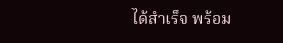ได้สำเร็จ พร้อม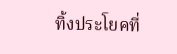ทิ้งประโยคที่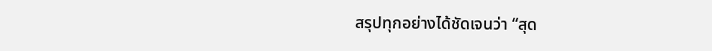สรุปทุกอย่างได้ชัดเจนว่า “สุด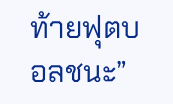ท้ายฟุตบอลชนะ”